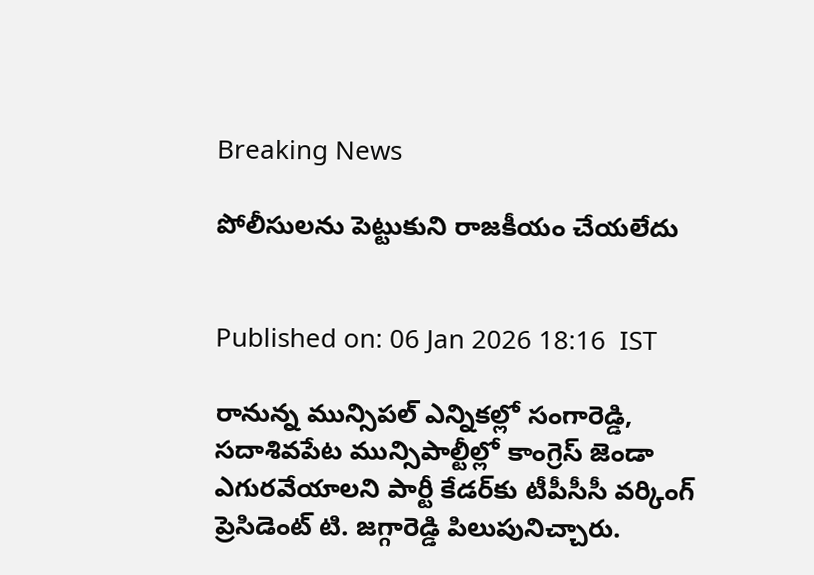Breaking News

పోలీసులను పెట్టుకుని రాజకీయం చేయలేదు


Published on: 06 Jan 2026 18:16  IST

రానున్న మున్సిపల్ ఎన్నికల్లో సంగారెడ్డి, సదాశివపేట మున్సిపాల్టీల్లో కాంగ్రెస్ జెండా ఎగురవేయాలని పార్టీ కేడర్‌కు టీపీసీసీ వర్కింగ్ ప్రెసిడెంట్ టి. జగ్గారెడ్డి పిలుపునిచ్చారు.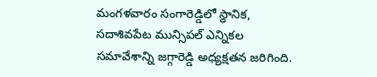మంగళవారం సంగారెడ్డిలో స్థానిక, సదాశివపేట మున్సిపల్ ఎన్నికల సమావేశాన్ని జగ్గారెడ్డి అధ్యక్షతన జరిగింది.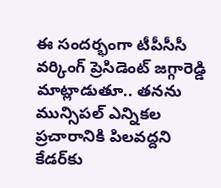ఈ సందర్భంగా టీపీసీసీ వర్కింగ్ ప్రెసిడెంట్ జగ్గారెడ్డి మాట్లాడుతూ.. తనను మున్సిపల్ ఎన్నికల ప్రచారానికి పిలవద్దని కేడర్‌కు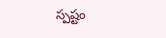స్పష్టం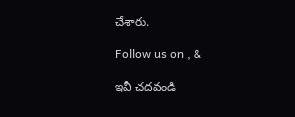చేశారు.

Follow us on , &

ఇవీ చదవండి